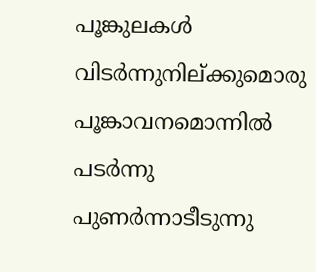പൂങ്കുലകൾ വിടർന്നുനില്ക്കുമൊരു
പൂങ്കാവനമൊന്നിൽ
പടർന്നു പുണർന്നാടീടുന്നു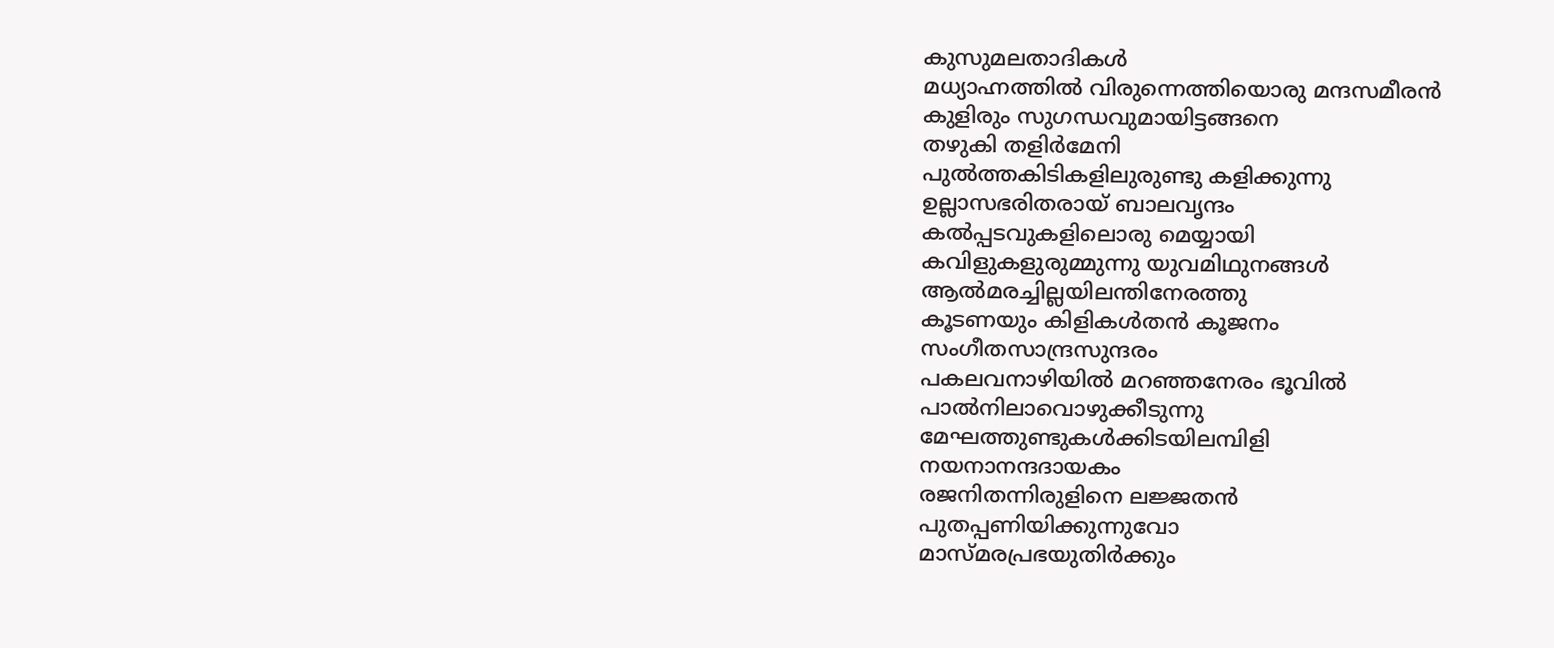കുസുമലതാദികൾ
മധ്യാഹ്നത്തിൽ വിരുന്നെത്തിയൊരു മന്ദസമീരൻ
കുളിരും സുഗന്ധവുമായിട്ടങ്ങനെ
തഴുകി തളിർമേനി
പുൽത്തകിടികളിലുരുണ്ടു കളിക്കുന്നു
ഉല്ലാസഭരിതരായ് ബാലവൃന്ദം
കൽപ്പടവുകളിലൊരു മെയ്യായി
കവിളുകളുരുമ്മുന്നു യുവമിഥുനങ്ങൾ
ആൽമരച്ചില്ലയിലന്തിനേരത്തു
കൂടണയും കിളികൾതൻ കൂജനം
സംഗീതസാന്ദ്രസുന്ദരം
പകലവനാഴിയിൽ മറഞ്ഞനേരം ഭൂവിൽ
പാൽനിലാവൊഴുക്കീടുന്നു
മേഘത്തുണ്ടുകൾക്കിടയിലമ്പിളി
നയനാനന്ദദായകം
രജനിതന്നിരുളിനെ ലജ്ജതൻ
പുതപ്പണിയിക്കുന്നുവോ
മാസ്മരപ്രഭയുതിർക്കും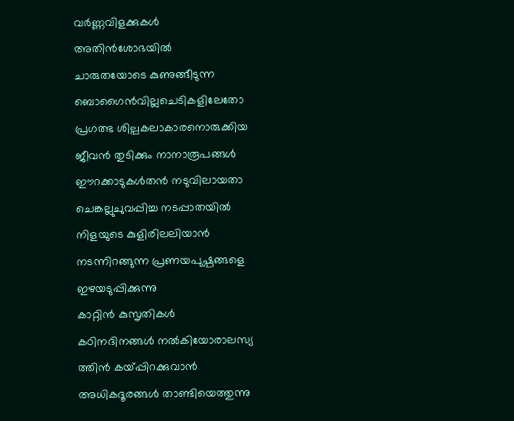വർണ്ണവിളക്കുകൾ
അതിൻശോഭയിൽ
ചാരുതയോടെ കുണുങ്ങീടുന്ന
ബൊഗൈൻവില്ലചെടികളിലേതോ
പ്രഗത്ഭ ശില്പകലാകാരനൊരുക്കിയ
ജീവൻ തുടിക്കും നാനാരൂപങ്ങൾ
ഈറക്കാടുകൾതൻ നടുവിലായതാ
ചെങ്കല്ലുചുവപ്പിച്ച നടപ്പാതയിൽ
നിളയുടെ കുളിരിലലിയാൻ
നടന്നിറങ്ങുന്ന പ്രണയപുഷ്പങ്ങളെ
ഇഴയടുപ്പിക്കുന്നു
കാറ്റിൻ കുസൃതികൾ
കഠിനദിനങ്ങൾ നൽകിയോരാലസ്യ
ത്തിൻ കയ്പ്പിറക്കുവാൻ
അധികദൂരങ്ങൾ താണ്ടിയെത്തുന്നു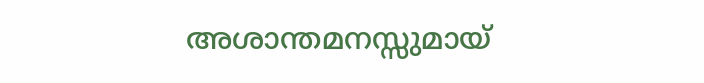അശാന്തമനസ്സുമായ്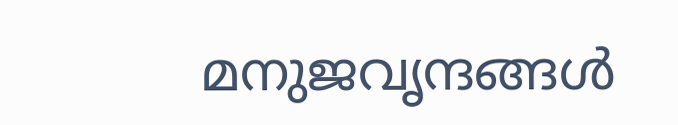മനുജവൃന്ദങ്ങൾ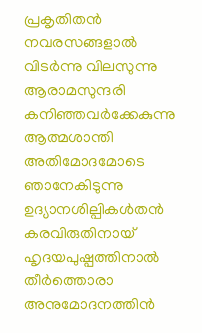പ്രകൃതിതൻ നവരസങ്ങളാൽ
വിടർന്നു വിലസുന്നു ആരാമസുന്ദരി
കനിഞ്ഞവർക്കേകുന്നു ആത്മശാന്തി
അതിമോദമോടെ ഞാനേകിടുന്നു
ഉദ്യാനശില്പികൾതൻ കരവിരുതിനായ്
ഹൃദയപുഷ്പത്തിനാൽ തീർത്തൊരാ
അനുമോദനത്തിൻ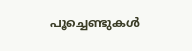പൂച്ചെണ്ടുകൾ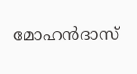മോഹൻദാസ്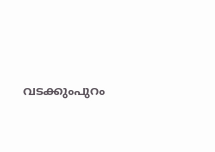വടക്കുംപുറം